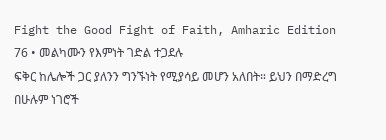Fight the Good Fight of Faith, Amharic Edition
76 • መልካሙን የእምነት ገድል ተጋደሉ
ፍቅር ከሌሎች ጋር ያለንን ግንኙነት የሚያሳይ መሆን አለበት። ይህን በማድረግ በሁሉም ነገሮች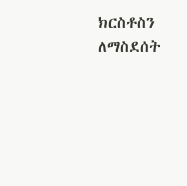ክርስቶስን ለማስደሰት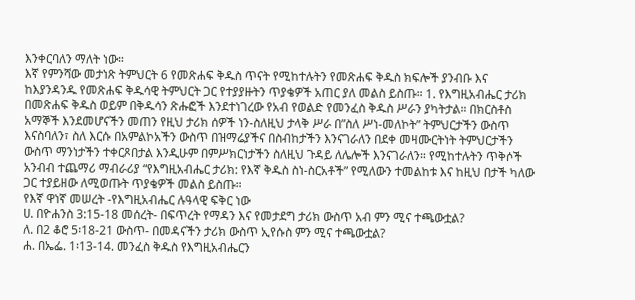እንቀርባለን ማለት ነው።
እኛ የምንሻው መታነጽ ትምህርት 6 የመጽሐፍ ቅዱስ ጥናት የሚከተሉትን የመጽሐፍ ቅዱስ ክፍሎች ያንብቡ እና ከእያንዳንዱ የመጽሐፍ ቅዱሳዊ ትምህርት ጋር የተያያዙትን ጥያቄዎች አጠር ያለ መልስ ይስጡ። 1. የእግዚአብሔር ታሪክ በመጽሐፍ ቅዱስ ወይም በቅዱሳን ጽሑፎች እንደተነገረው የአብ የወልድ የመንፈስ ቅዱስ ሥራን ያካትታል። በክርስቶስ አማኞች እንደመሆናችን መጠን የዚህ ታሪክ ሰዎች ነን-ስለዚህ ታላቅ ሥራ በ”ስለ ሥነ-መለኮት” ትምህርታችን ውስጥ እናስባለን፣ ስለ እርሱ በአምልኮአችን ውስጥ በዝማሬያችና በስብከታችን እንናገራለን በደቀ መዛሙርትነት ትምህርታችን ውስጥ ማንነታችን ተቀርጾበታል እንዲሁም በምሥክርነታችን ስለዚህ ጉዳይ ለሌሎች እንናገራለን። የሚከተሉትን ጥቅሶች አንብብ ተጨማሪ ማብራሪያ “የእግዚአብሔር ታሪክ: የእኛ ቅዱስ ስነ-ስርአቶች” የሚለውን ተመልከቱ እና ከዚህ በታች ካለው ጋር ተያይዘው ለሚወጡት ጥያቄዎች መልስ ይስጡ።
የእኛ ዋነኛ መሠረት -የእግዚአብሔር ሉዓላዊ ፍቅር ነው
ሀ. በዮሐንስ 3:15-18 መሰረት- በፍጥረት የማዳን እና የመታደግ ታሪክ ውስጥ አብ ምን ሚና ተጫውቷል?
ለ. በ2 ቆሮ 5፡18-21 ውስጥ- በመዳናችን ታሪክ ውስጥ ኢየሱስ ምን ሚና ተጫውቷል?
ሐ. በኤፌ. 1፡13-14. መንፈስ ቅዱስ የእግዚአብሔርን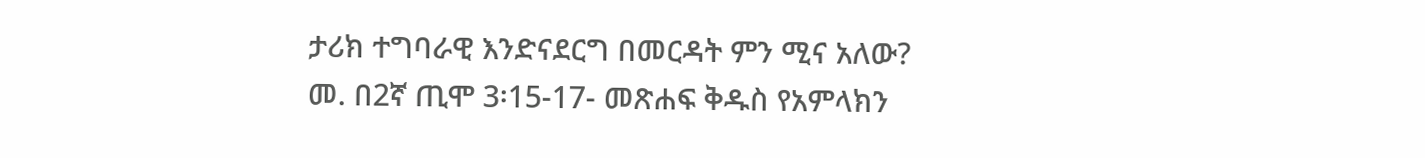ታሪክ ተግባራዊ እንድናደርግ በመርዳት ምን ሚና አለው?
መ. በ2ኛ ጢሞ 3፡15-17- መጽሐፍ ቅዱስ የአምላክን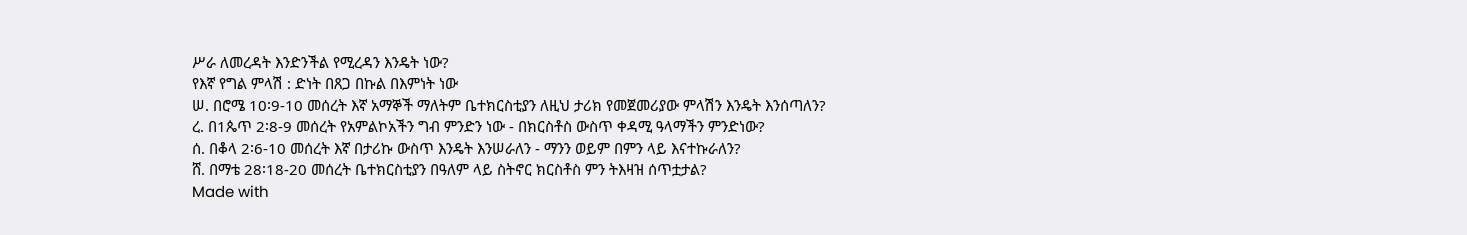ሥራ ለመረዳት እንድንችል የሚረዳን እንዴት ነው?
የእኛ የግል ምላሽ : ድነት በጸጋ በኩል በእምነት ነው
ሠ. በሮሜ 10፡9-10 መሰረት እኛ አማኞች ማለትም ቤተክርስቲያን ለዚህ ታሪክ የመጀመሪያው ምላሽን እንዴት እንሰጣለን?
ረ. በ1ጴጥ 2፡8-9 መሰረት የአምልኮአችን ግብ ምንድን ነው - በክርስቶስ ውስጥ ቀዳሚ ዓላማችን ምንድነው?
ሰ. በቆላ 2፡6-10 መሰረት እኛ በታሪኩ ውስጥ እንዴት እንሠራለን - ማንን ወይም በምን ላይ እናተኩራለን?
ሸ. በማቴ 28፡18-20 መሰረት ቤተክርስቲያን በዓለም ላይ ስትኖር ክርስቶስ ምን ትእዛዝ ሰጥቷታል?
Made with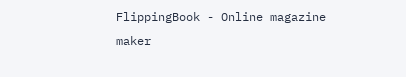FlippingBook - Online magazine maker